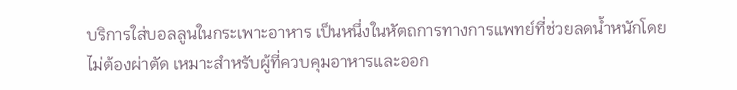บริการใส่บอลลูนในกระเพาะอาหาร เป็นหนึ่งในหัตถการทางการแพทย์ที่ช่วยลดน้ำหนักโดยไม่ต้องผ่าตัด เหมาะสำหรับผู้ที่ควบคุมอาหารและออก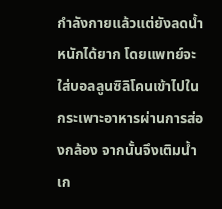กำลังกายแล้วแต่ยังลดน้ำหนักได้ยาก โดยแพทย์จะใส่บอลลูนซิลิโคนเข้าไปในกระเพาะอาหารผ่านการส่องกล้อง จากนั้นจึงเติมน้ำเก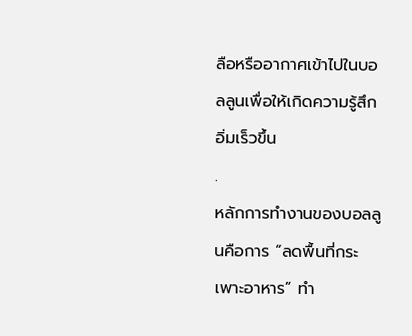ลือหรืออากาศเข้าไปในบอลลูนเพื่อให้เกิดความรู้สึกอิ่มเร็วขึ้น
.
หลักการทำงานของบอลลูนคือการ “ลดพื้นที่กระเพาะอาหาร” ทำ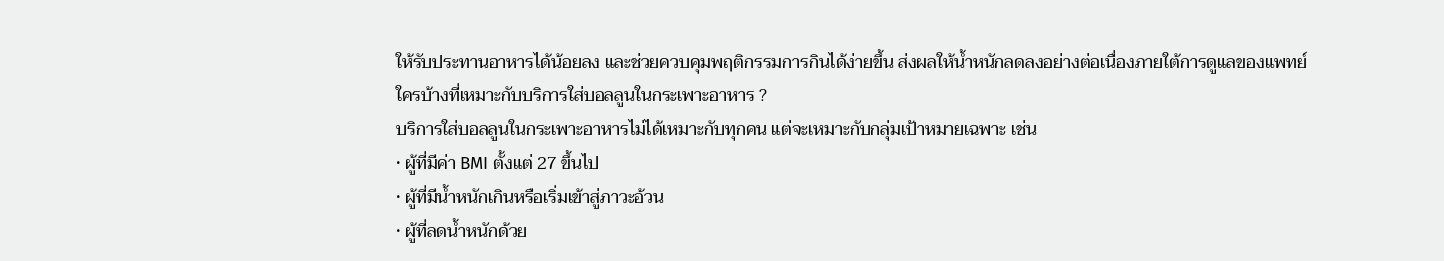ให้รับประทานอาหารได้น้อยลง และช่วยควบคุมพฤติกรรมการกินได้ง่ายขึ้น ส่งผลให้น้ำหนักลดลงอย่างต่อเนื่องภายใต้การดูแลของแพทย์
ใครบ้างที่เหมาะกับบริการใส่บอลลูนในกระเพาะอาหาร ?
บริการใส่บอลลูนในกระเพาะอาหารไม่ได้เหมาะกับทุกคน แต่จะเหมาะกับกลุ่มเป้าหมายเฉพาะ เช่น
• ผู้ที่มีค่า BMI ตั้งแต่ 27 ขึ้นไป
• ผู้ที่มีน้ำหนักเกินหรือเริ่มเข้าสู่ภาวะอ้วน
• ผู้ที่ลดน้ำหนักด้วย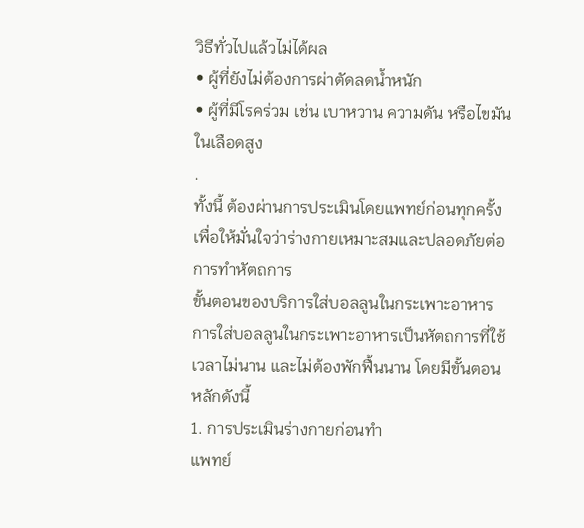วิธีทั่วไปแล้วไม่ได้ผล
• ผู้ที่ยังไม่ต้องการผ่าตัดลดน้ำหนัก
• ผู้ที่มีโรคร่วม เช่น เบาหวาน ความดัน หรือไขมันในเลือดสูง
.
ทั้งนี้ ต้องผ่านการประเมินโดยแพทย์ก่อนทุกครั้ง เพื่อให้มั่นใจว่าร่างกายเหมาะสมและปลอดภัยต่อการทำหัตถการ
ขั้นตอนของบริการใส่บอลลูนในกระเพาะอาหาร
การใส่บอลลูนในกระเพาะอาหารเป็นหัตถการที่ใช้เวลาไม่นาน และไม่ต้องพักฟื้นนาน โดยมีขั้นตอนหลักดังนี้
1. การประเมินร่างกายก่อนทำ
แพทย์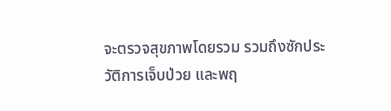จะตรวจสุขภาพโดยรวม รวมถึงซักประวัติการเจ็บป่วย และพฤ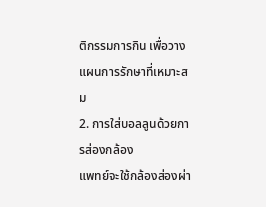ติกรรมการกิน เพื่อวางแผนการรักษาที่เหมาะสม
2. การใส่บอลลูนด้วยการส่องกล้อง
แพทย์จะใช้กล้องส่องผ่า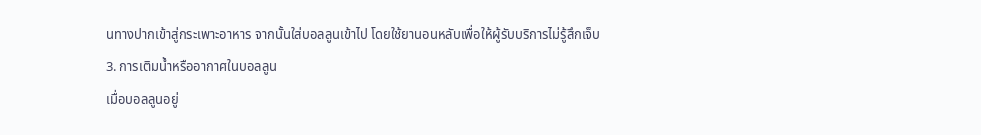นทางปากเข้าสู่กระเพาะอาหาร จากนั้นใส่บอลลูนเข้าไป โดยใช้ยานอนหลับเพื่อให้ผู้รับบริการไม่รู้สึกเจ็บ
3. การเติมน้ำหรืออากาศในบอลลูน
เมื่อบอลลูนอยู่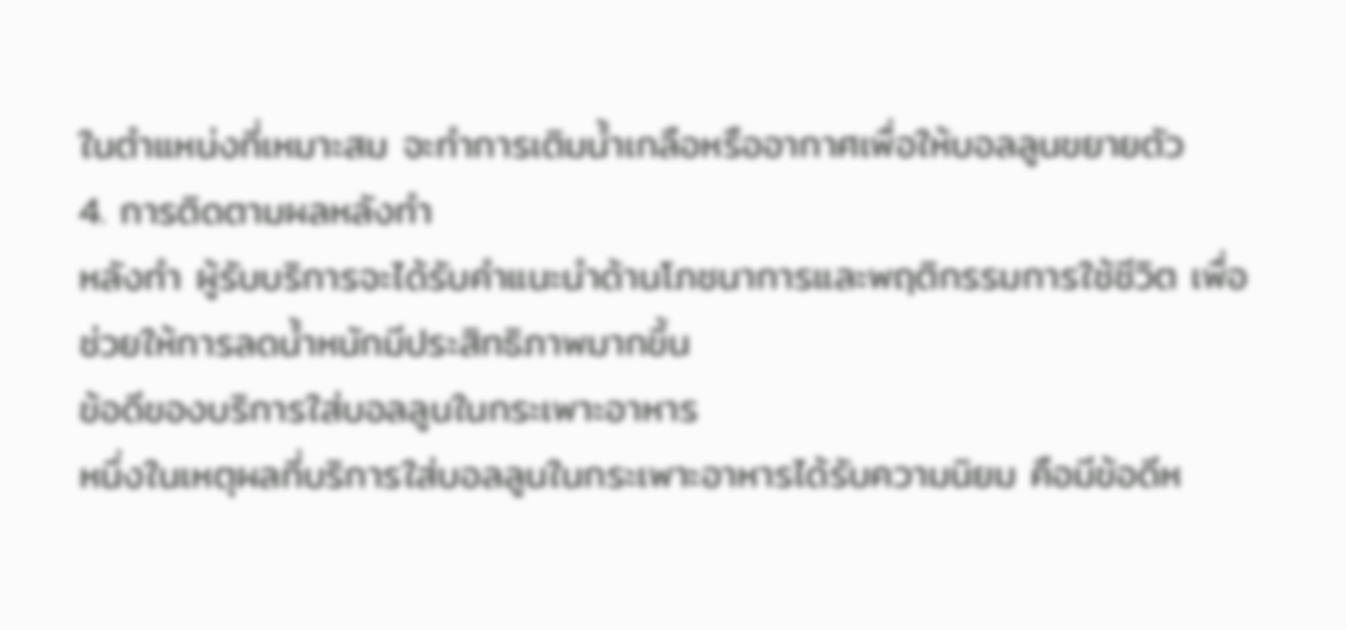ในตำแหน่งที่เหมาะสม จะทำการเติมน้ำเกลือหรืออากาศเพื่อให้บอลลูนขยายตัว
4. การติดตามผลหลังทำ
หลังทำ ผู้รับบริการจะได้รับคำแนะนำด้านโภชนาการและพฤติกรรมการใช้ชีวิต เพื่อช่วยให้การลดน้ำหนักมีประสิทธิภาพมากขึ้น
ข้อดีของบริการใส่บอลลูนในกระเพาะอาหาร
หนึ่งในเหตุผลที่บริการใส่บอลลูนในกระเพาะอาหารได้รับความนิยม คือมีข้อดีห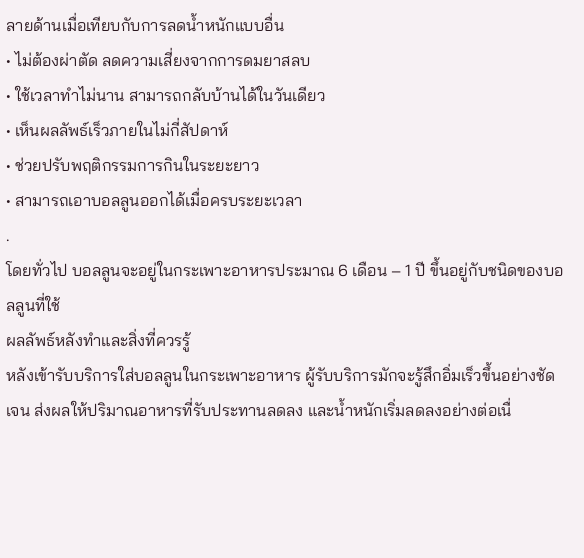ลายด้านเมื่อเทียบกับการลดน้ำหนักแบบอื่น
• ไม่ต้องผ่าตัด ลดความเสี่ยงจากการดมยาสลบ
• ใช้เวลาทำไม่นาน สามารถกลับบ้านได้ในวันเดียว
• เห็นผลลัพธ์เร็วภายในไม่กี่สัปดาห์
• ช่วยปรับพฤติกรรมการกินในระยะยาว
• สามารถเอาบอลลูนออกได้เมื่อครบระยะเวลา
.
โดยทั่วไป บอลลูนจะอยู่ในกระเพาะอาหารประมาณ 6 เดือน – 1 ปี ขึ้นอยู่กับชนิดของบอลลูนที่ใช้
ผลลัพธ์หลังทำและสิ่งที่ควรรู้
หลังเข้ารับบริการใส่บอลลูนในกระเพาะอาหาร ผู้รับบริการมักจะรู้สึกอิ่มเร็วขึ้นอย่างชัดเจน ส่งผลให้ปริมาณอาหารที่รับประทานลดลง และน้ำหนักเริ่มลดลงอย่างต่อเนื่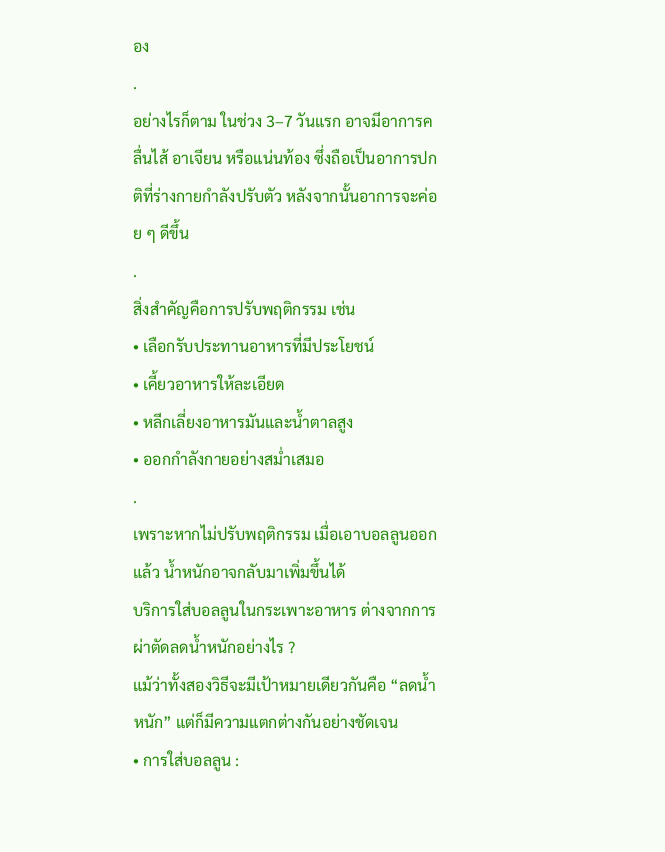อง
.
อย่างไรก็ตาม ในช่วง 3–7 วันแรก อาจมีอาการคลื่นไส้ อาเจียน หรือแน่นท้อง ซึ่งถือเป็นอาการปกติที่ร่างกายกำลังปรับตัว หลังจากนั้นอาการจะค่อย ๆ ดีขึ้น
.
สิ่งสำคัญคือการปรับพฤติกรรม เช่น
• เลือกรับประทานอาหารที่มีประโยชน์
• เคี้ยวอาหารให้ละเอียด
• หลีกเลี่ยงอาหารมันและน้ำตาลสูง
• ออกกำลังกายอย่างสม่ำเสมอ
.
เพราะหากไม่ปรับพฤติกรรม เมื่อเอาบอลลูนออกแล้ว น้ำหนักอาจกลับมาเพิ่มขึ้นได้
บริการใส่บอลลูนในกระเพาะอาหาร ต่างจากการผ่าตัดลดน้ำหนักอย่างไร ?
แม้ว่าทั้งสองวิธีจะมีเป้าหมายเดียวกันคือ “ลดน้ำหนัก” แต่ก็มีความแตกต่างกันอย่างชัดเจน
• การใส่บอลลูน :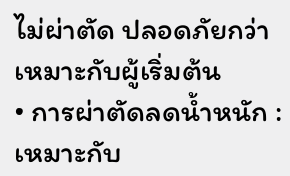ไม่ผ่าตัด ปลอดภัยกว่า เหมาะกับผู้เริ่มต้น
• การผ่าตัดลดน้ำหนัก : เหมาะกับ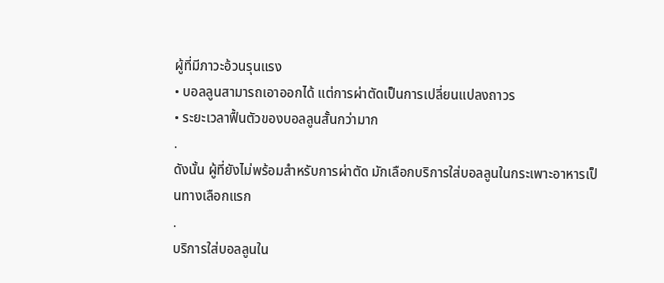ผู้ที่มีภาวะอ้วนรุนแรง
• บอลลูนสามารถเอาออกได้ แต่การผ่าตัดเป็นการเปลี่ยนแปลงถาวร
• ระยะเวลาฟื้นตัวของบอลลูนสั้นกว่ามาก
.
ดังนั้น ผู้ที่ยังไม่พร้อมสำหรับการผ่าตัด มักเลือกบริการใส่บอลลูนในกระเพาะอาหารเป็นทางเลือกแรก
.
บริการใส่บอลลูนใน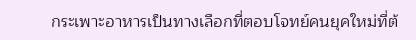กระเพาะอาหารเป็นทางเลือกที่ตอบโจทย์คนยุคใหม่ที่ต้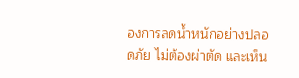องการลดน้ำหนักอย่างปลอดภัย ไม่ต้องผ่าตัด และเห็น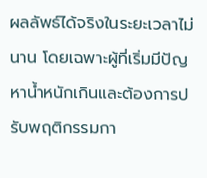ผลลัพธ์ได้จริงในระยะเวลาไม่นาน โดยเฉพาะผู้ที่เริ่มมีปัญหาน้ำหนักเกินและต้องการปรับพฤติกรรมกา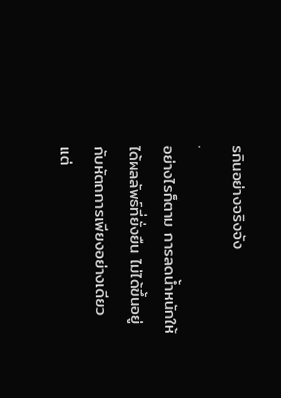รกินอย่างจริงจัง
.
อย่างไรก็ตาม การลดน้ำหนักให้ได้ผลลัพธ์ที่ยั่งยืน ไม่ได้ขึ้นอยู่กับหัตถการเพียงอย่างเดียว แต่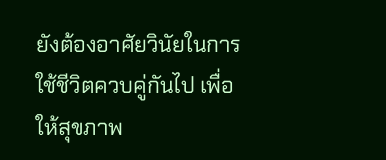ยังต้องอาศัยวินัยในการใช้ชีวิตควบคู่กันไป เพื่อให้สุขภาพ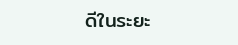ดีในระยะ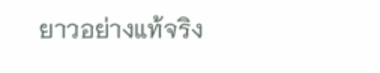ยาวอย่างแท้จริง